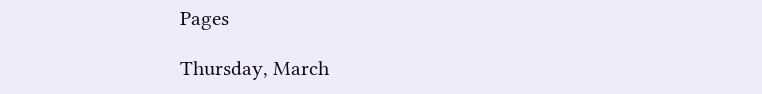Pages

Thursday, March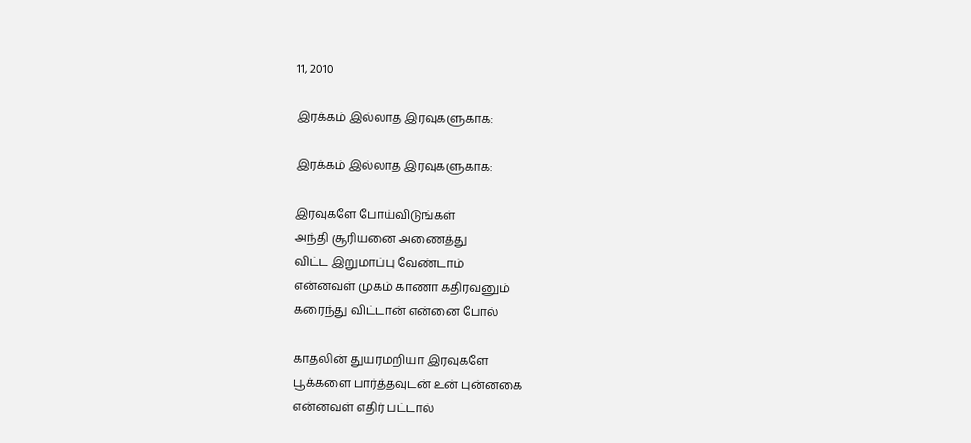11, 2010

இரக்கம் இல்லாத இரவுகளுகாக:

இரக்கம் இல்லாத இரவுகளுகாக:

இரவுகளே போய்விடுங்கள்
அந்தி சூரியனை அணைத்து
விட்ட இறுமாப்பு வேண்டாம்
என்னவள் முகம் காணா கதிரவனும்
கரைந்து விட்டான் என்னை போல்

காதலின் துயரமறியா இரவுகளே
பூக்களை பார்த்தவுடன் உன் புன்னகை
என்னவள் எதிர் பட்டால்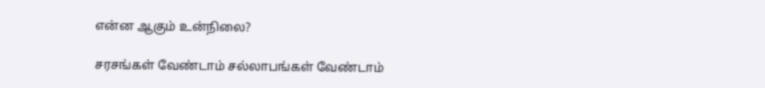என்ன ஆகும் உன்நிலை?

சரசங்கள் வேண்டாம் சல்லாபங்கள் வேண்டாம்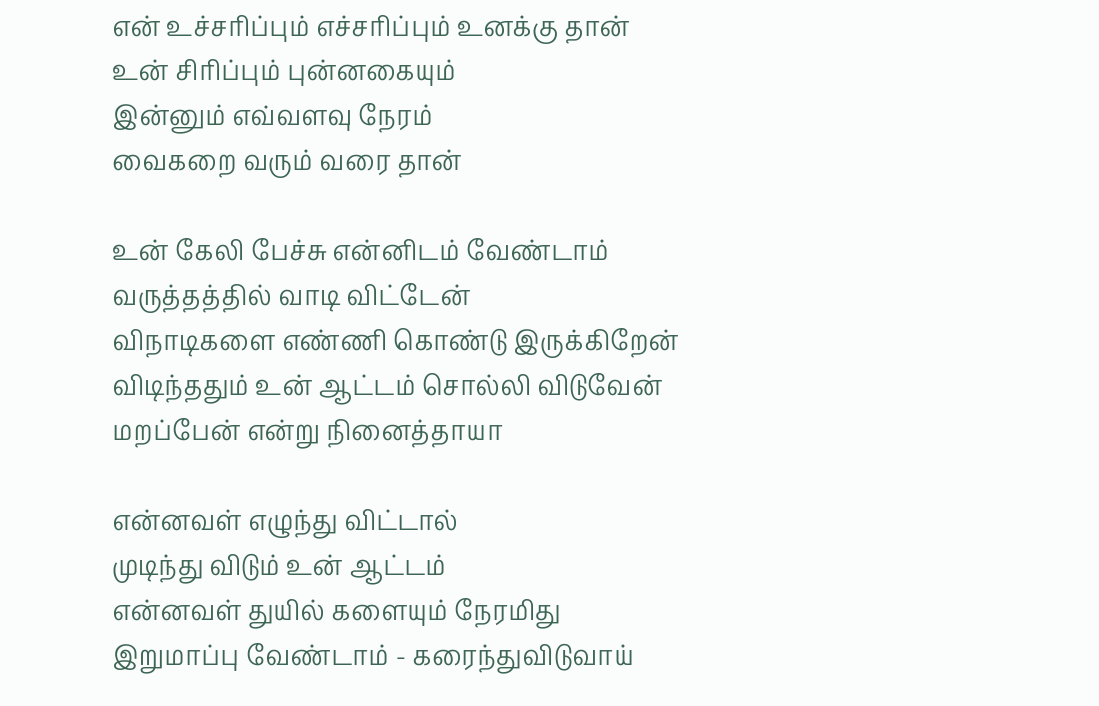என் உச்சரிப்பும் எச்சரிப்பும் உனக்கு தான்
உன் சிரிப்பும் புன்னகையும்
இன்னும் எவ்வளவு நேரம்
வைகறை வரும் வரை தான்

உன் கேலி பேச்சு என்னிடம் வேண்டாம்
வருத்தத்தில் வாடி விட்டேன்
விநாடிகளை எண்ணி கொண்டு இருக்கிறேன்
விடிந்ததும் உன் ஆட்டம் சொல்லி விடுவேன்
மறப்பேன் என்று நினைத்தாயா

என்னவள் எழுந்து விட்டால்
முடிந்து விடும் உன் ஆட்டம்
என்னவள் துயில் களையும் நேரமிது
இறுமாப்பு வேண்டாம் - கரைந்துவிடுவாய்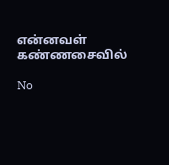என்னவள் கண்ணசைவில்

No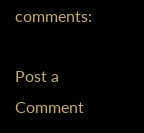comments:

Post a Comment